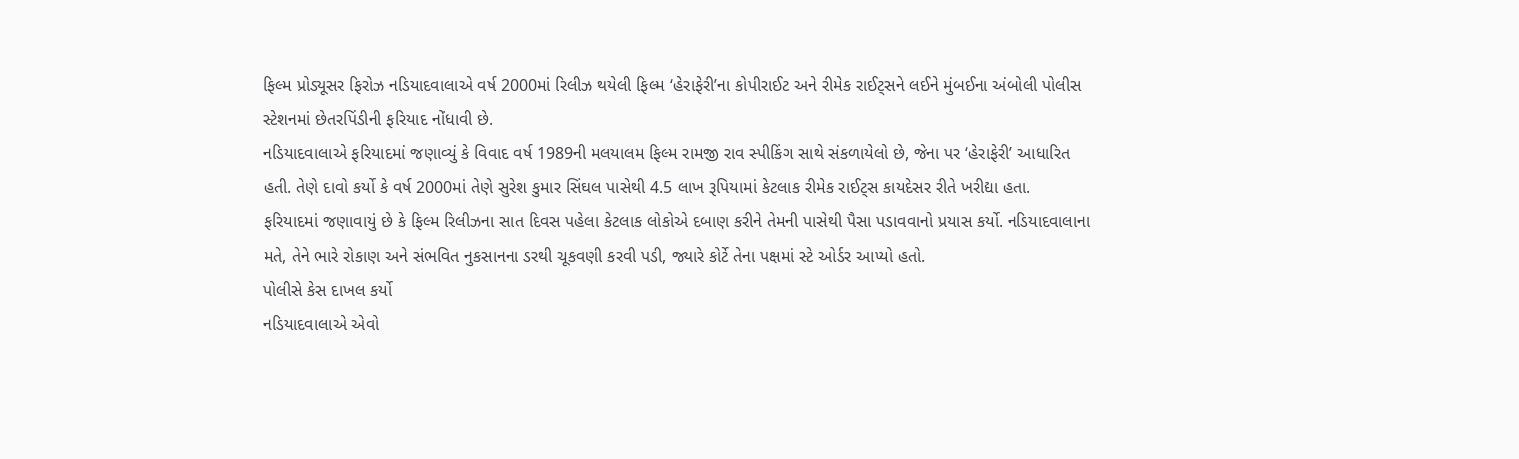ફિલ્મ પ્રોડ્યૂસર ફિરોઝ નડિયાદવાલાએ વર્ષ 2000માં રિલીઝ થયેલી ફિલ્મ ‘હેરાફેરી’ના કોપીરાઈટ અને રીમેક રાઈટ્સને લઈને મુંબઈના અંબોલી પોલીસ સ્ટેશનમાં છેતરપિંડીની ફરિયાદ નોંધાવી છે.
નડિયાદવાલાએ ફરિયાદમાં જણાવ્યું કે વિવાદ વર્ષ 1989ની મલયાલમ ફિલ્મ રામજી રાવ સ્પીકિંગ સાથે સંકળાયેલો છે, જેના પર ‘હેરાફેરી’ આધારિત હતી. તેણે દાવો કર્યો કે વર્ષ 2000માં તેણે સુરેશ કુમાર સિંઘલ પાસેથી 4.5 લાખ રૂપિયામાં કેટલાક રીમેક રાઈટ્સ કાયદેસર રીતે ખરીદ્યા હતા.
ફરિયાદમાં જણાવાયું છે કે ફિલ્મ રિલીઝના સાત દિવસ પહેલા કેટલાક લોકોએ દબાણ કરીને તેમની પાસેથી પૈસા પડાવવાનો પ્રયાસ કર્યો. નડિયાદવાલાના મતે, તેને ભારે રોકાણ અને સંભવિત નુકસાનના ડરથી ચૂકવણી કરવી પડી, જ્યારે કોર્ટે તેના પક્ષમાં સ્ટે ઓર્ડર આપ્યો હતો.
પોલીસે કેસ દાખલ કર્યો
નડિયાદવાલાએ એવો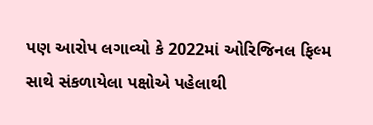પણ આરોપ લગાવ્યો કે 2022માં ઓરિજિનલ ફિલ્મ સાથે સંકળાયેલા પક્ષોએ પહેલાથી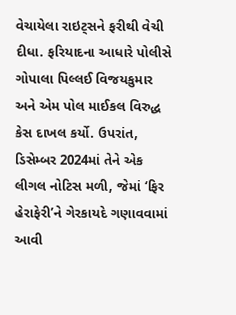વેચાયેલા રાઇટ્સને ફરીથી વેચી દીધા. ફરિયાદના આધારે પોલીસે ગોપાલા પિલ્લઈ વિજયકુમાર અને એમ પોલ માઈકલ વિરુદ્ધ કેસ દાખલ કર્યો. ઉપરાંત, ડિસેમ્બર 2024માં તેને એક લીગલ નોટિસ મળી, જેમાં ‘ફિર હેરાફેરી’ને ગેરકાયદે ગણાવવામાં આવી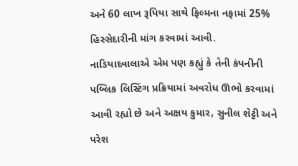અને 60 લાખ રૂપિયા સાથે ફિલ્મના નફામાં 25% હિસ્સેદારીની માંગ કરવામાં આવી.
નાડિયાદવાલાએ એમ પણ કહ્યું કે તેની કંપનીની પબ્લિક લિસ્ટિંગ પ્રક્રિયામાં અવરોધ ઊભો કરવામાં આવી રહ્યો છે અને અક્ષય કુમાર, સુનીલ શેટ્ટી અને પરેશ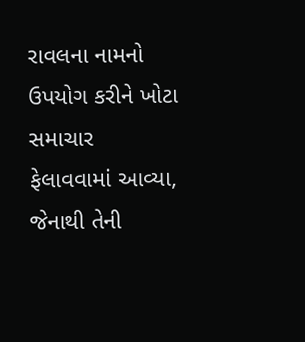રાવલના નામનો ઉપયોગ કરીને ખોટા સમાચાર ફેલાવવામાં આવ્યા, જેનાથી તેની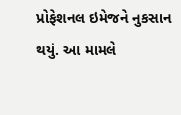પ્રોફેશનલ ઇમેજને નુકસાન થયું. આ મામલે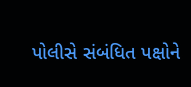પોલીસે સંબંધિત પક્ષોને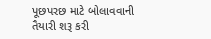પૂછપરછ માટે બોલાવવાની તૈયારી શરૂ કરી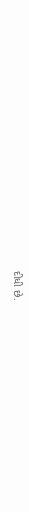દીધી છે.